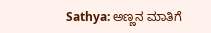Sathya: ಅಣ್ಣನ ಮಾತಿಗೆ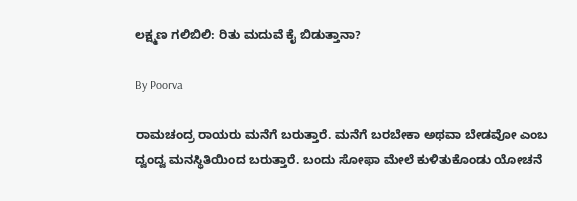ಲಕ್ಷ್ಮಣ ಗಲಿಬಿಲಿ: ರಿತು ಮದುವೆ ಕೈ ಬಿಡುತ್ತಾನಾ?

By Poorva

ರಾಮಚಂದ್ರ ರಾಯರು ಮನೆಗೆ ಬರುತ್ತಾರೆ. ಮನೆಗೆ ಬರಬೇಕಾ ಅಥವಾ ಬೇಡವೋ ಎಂಬ ದ್ವಂದ್ವ ಮನಸ್ಥಿತಿಯಿಂದ ಬರುತ್ತಾರೆ. ಬಂದು ಸೋಫಾ ಮೇಲೆ ಕುಳಿತುಕೊಂಡು ಯೋಚನೆ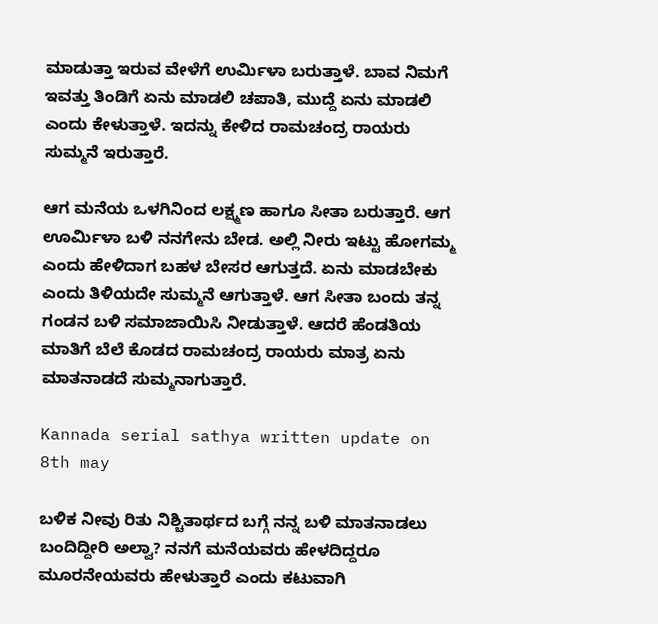ಮಾಡುತ್ತಾ ಇರುವ ವೇಳೆಗೆ ಉರ್ಮಿಳಾ ಬರುತ್ತಾಳೆ. ಬಾವ ನಿಮಗೆ ಇವತ್ತು ತಿಂಡಿಗೆ ಏನು ಮಾಡಲಿ ಚಪಾತಿ, ಮುದ್ದೆ ಏನು ಮಾಡಲಿ ಎಂದು ಕೇಳುತ್ತಾಳೆ. ಇದನ್ನು ಕೇಳಿದ ರಾಮಚಂದ್ರ ರಾಯರು ಸುಮ್ಮನೆ ಇರುತ್ತಾರೆ.

ಆಗ ಮನೆಯ ಒಳಗಿನಿಂದ ಲಕ್ಷ್ಮಣ ಹಾಗೂ ಸೀತಾ ಬರುತ್ತಾರೆ. ಆಗ ಊರ್ಮಿಳಾ ಬಳಿ ನನಗೇನು ಬೇಡ. ಅಲ್ಲಿ ನೀರು ಇಟ್ಟು ಹೋಗಮ್ಮ ಎಂದು ಹೇಳಿದಾಗ ಬಹಳ ಬೇಸರ ಆಗುತ್ತದೆ. ಏನು ಮಾಡಬೇಕು ಎಂದು ತಿಳಿಯದೇ ಸುಮ್ಮನೆ ಆಗುತ್ತಾಳೆ. ಆಗ ಸೀತಾ ಬಂದು ತನ್ನ ಗಂಡನ ಬಳಿ ಸಮಾಜಾಯಿಸಿ ನೀಡುತ್ತಾಳೆ. ಆದರೆ ಹೆಂಡತಿಯ ಮಾತಿಗೆ ಬೆಲೆ ಕೊಡದ ರಾಮಚಂದ್ರ ರಾಯರು ಮಾತ್ರ ಏನು ಮಾತನಾಡದೆ ಸುಮ್ಮನಾಗುತ್ತಾರೆ.

Kannada serial sathya written update on 8th may

ಬಳಿಕ ನೀವು ರಿತು ನಿಶ್ಚಿತಾರ್ಥದ ಬಗ್ಗೆ ನನ್ನ ಬಳಿ ಮಾತನಾಡಲು ಬಂದಿದ್ದೀರಿ ಅಲ್ವಾ? ನನಗೆ ಮನೆಯವರು ಹೇಳದಿದ್ದರೂ ಮೂರನೇಯವರು ಹೇಳುತ್ತಾರೆ ಎಂದು ಕಟುವಾಗಿ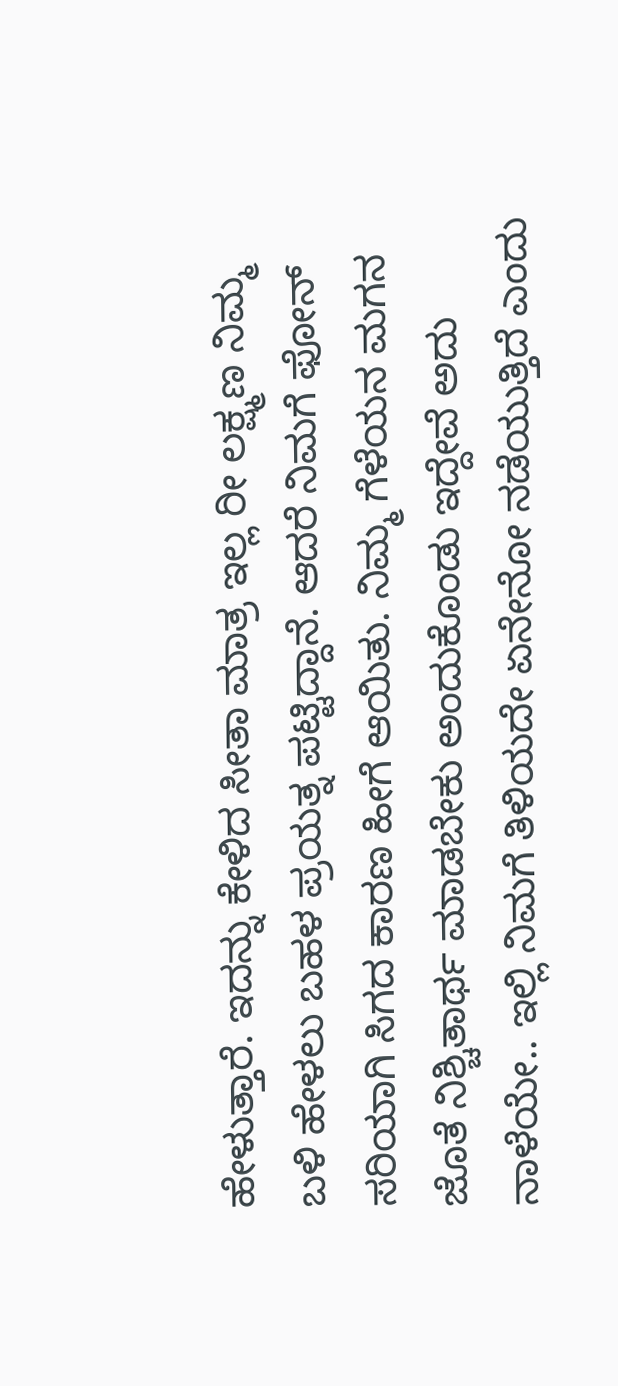ಹೇಳುತ್ತಾರೆ. ಇದನ್ನು ಕೇಳಿದ ಸೀತಾ ಮಾತ್ರ ಇಲ್ಲ ರೀ ಲಕ್ಷ್ಮಣ ನಿಮ್ಮ ಬಳಿ ಹೇಳಲು ಬಹಳ ಪ್ರಯತ್ನ ಪಟ್ಟಿದ್ದಾನೆ. ಆದರೆ ನಿಮಗೆ ಫೋನ್ ಸರಿಯಾಗಿ ಸಿಗದ ಕಾರಣ ಹೀಗೆ ಆಯಿತು. ನಿಮ್ಮ ಗೆಳೆಯನ ಮಗನ ಜೊತೆ ನಿಶ್ಚಿತಾರ್ಥ ಮಾಡಬೇಕು ಅಂದುಕೊಂಡು ಇದ್ದೇವೆ ಅದು ನಾಳೆಯೇ.. ಇಲ್ಲಿ ನಿಮಗೆ ತಿಳಿಯದೇ ಏನೇನೋ ನಡೆಯುತ್ತಿದೆ ಎಂದು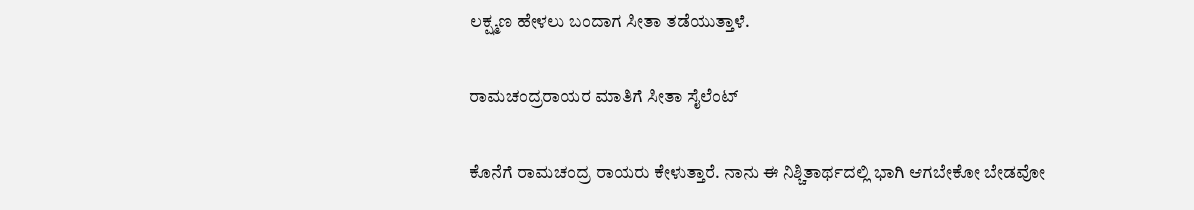ಲಕ್ಷ್ಮಣ ಹೇಳಲು ಬಂದಾಗ ಸೀತಾ ತಡೆಯುತ್ತಾಳೆ.

ರಾಮಚಂದ್ರರಾಯರ ಮಾತಿಗೆ ಸೀತಾ ಸೈಲೆಂಟ್

ಕೊನೆಗೆ ರಾಮಚಂದ್ರ ರಾಯರು ಕೇಳುತ್ತಾರೆ. ನಾನು ಈ ನಿಶ್ಚಿತಾರ್ಥದಲ್ಲಿ ಭಾಗಿ ಆಗಬೇಕೋ ಬೇಡವೋ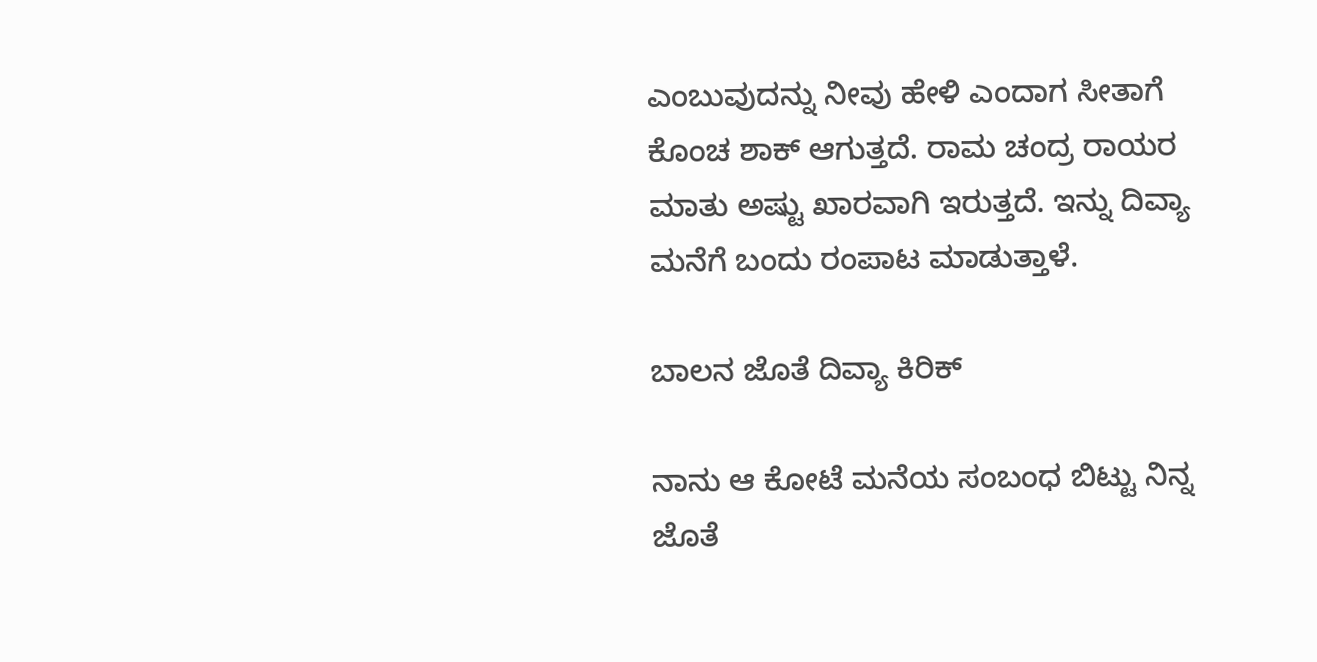ಎಂಬುವುದನ್ನು ನೀವು ಹೇಳಿ ಎಂದಾಗ ಸೀತಾಗೆ ಕೊಂಚ ಶಾಕ್ ಆಗುತ್ತದೆ. ರಾಮ ಚಂದ್ರ ರಾಯರ ಮಾತು ಅಷ್ಟು ಖಾರವಾಗಿ ಇರುತ್ತದೆ. ಇನ್ನು ದಿವ್ಯಾ ಮನೆಗೆ ಬಂದು ರಂಪಾಟ ಮಾಡುತ್ತಾಳೆ.

ಬಾಲನ ಜೊತೆ ದಿವ್ಯಾ ಕಿರಿಕ್

ನಾನು ಆ ಕೋಟೆ ಮನೆಯ ಸಂಬಂಧ ಬಿಟ್ಟು ನಿನ್ನ ಜೊತೆ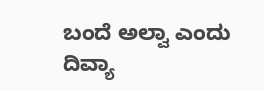ಬಂದೆ ಅಲ್ವಾ ಎಂದು ದಿವ್ಯಾ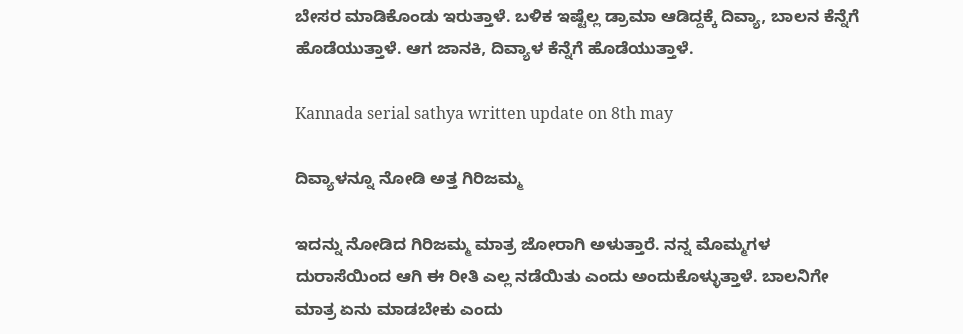ಬೇಸರ ಮಾಡಿಕೊಂಡು ಇರುತ್ತಾಳೆ. ಬಳಿಕ ಇಷ್ಟೆಲ್ಲ ಡ್ರಾಮಾ ಆಡಿದ್ದಕ್ಕೆ ದಿವ್ಯಾ, ಬಾಲನ ಕೆನ್ನೆಗೆ ಹೊಡೆಯುತ್ತಾಳೆ. ಆಗ ಜಾನಕಿ, ದಿವ್ಯಾಳ ಕೆನ್ನೆಗೆ ಹೊಡೆಯುತ್ತಾಳೆ.

Kannada serial sathya written update on 8th may

ದಿವ್ಯಾಳನ್ನೂ ನೋಡಿ ಅತ್ತ ಗಿರಿಜಮ್ಮ

ಇದನ್ನು ನೋಡಿದ ಗಿರಿಜಮ್ಮ ಮಾತ್ರ ಜೋರಾಗಿ ಅಳುತ್ತಾರೆ. ನನ್ನ ಮೊಮ್ಮಗಳ ದುರಾಸೆಯಿಂದ ಆಗಿ ಈ ರೀತಿ ಎಲ್ಲ ನಡೆಯಿತು ಎಂದು ಅಂದುಕೊಳ್ಳುತ್ತಾಳೆ. ಬಾಲನಿಗೇ ಮಾತ್ರ ಏನು ಮಾಡಬೇಕು ಎಂದು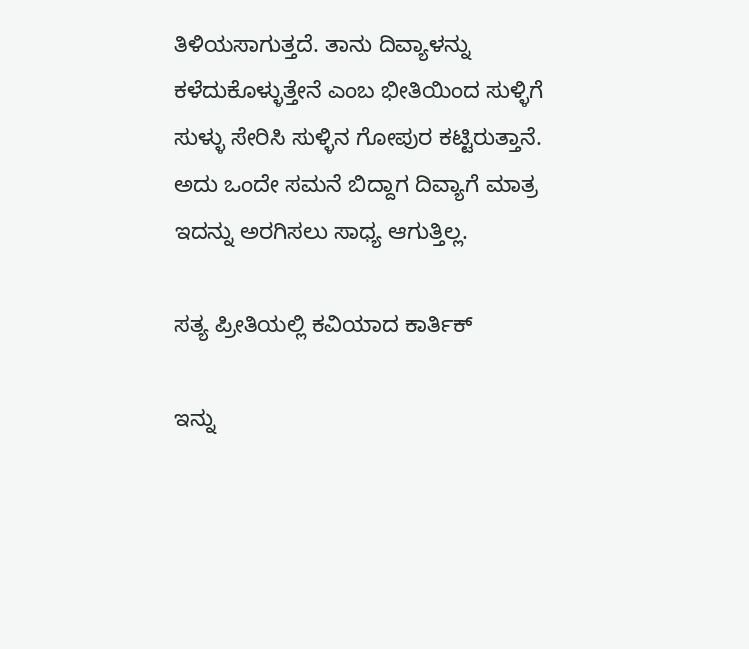ತಿಳಿಯಸಾಗುತ್ತದೆ. ತಾನು ದಿವ್ಯಾಳನ್ನು ಕಳೆದುಕೊಳ್ಳುತ್ತೇನೆ ಎಂಬ ಭೀತಿಯಿಂದ ಸುಳ್ಳಿಗೆ ಸುಳ್ಳು ಸೇರಿಸಿ ಸುಳ್ಳಿನ ಗೋಪುರ ಕಟ್ಟಿರುತ್ತಾನೆ. ಅದು ಒಂದೇ ಸಮನೆ ಬಿದ್ದಾಗ ದಿವ್ಯಾಗೆ ಮಾತ್ರ ಇದನ್ನು ಅರಗಿಸಲು ಸಾಧ್ಯ ಆಗುತ್ತಿಲ್ಲ.

ಸತ್ಯ ಪ್ರೀತಿಯಲ್ಲಿ ಕವಿಯಾದ ಕಾರ್ತಿಕ್

ಇನ್ನು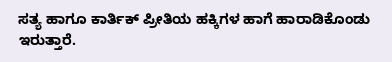ಸತ್ಯ ಹಾಗೂ ಕಾರ್ತಿಕ್ ಪ್ರೀತಿಯ ಹಕ್ಕಿಗಳ ಹಾಗೆ ಹಾರಾಡಿಕೊಂಡು ಇರುತ್ತಾರೆ.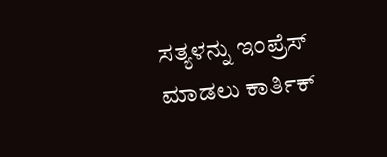ಸತ್ಯಳನ್ನು ಇಂಪ್ರೆಸ್ ಮಾಡಲು ಕಾರ್ತಿಕ್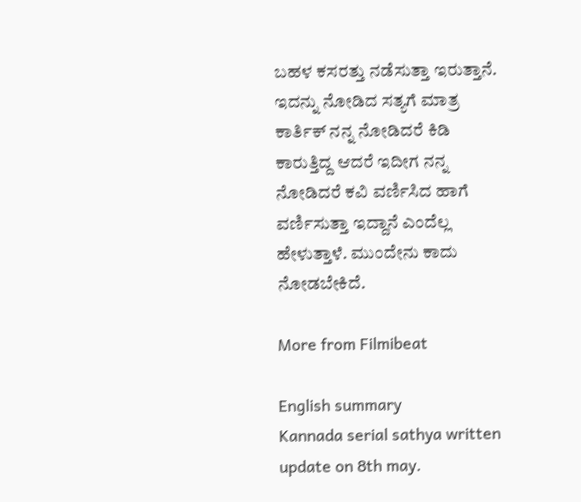ಬಹಳ ಕಸರತ್ತು ನಡೆಸುತ್ತಾ ಇರುತ್ತಾನೆ. ಇದನ್ನು ನೋಡಿದ ಸತ್ಯಗೆ ಮಾತ್ರ ಕಾರ್ತಿಕ್ ನನ್ನ ನೋಡಿದರೆ ಕಿಡಿ ಕಾರುತ್ತಿದ್ದ ಆದರೆ ಇದೀಗ ನನ್ನ ನೋಡಿದರೆ ಕವಿ ವರ್ಣಿಸಿದ ಹಾಗೆ ವರ್ಣಿಸುತ್ತಾ ಇದ್ದಾನೆ ಎಂದೆಲ್ಲ ಹೇಳುತ್ತಾಳೆ. ಮುಂದೇನು ಕಾದು ನೋಡಬೇಕಿದೆ.

More from Filmibeat

English summary
Kannada serial sathya written update on 8th may.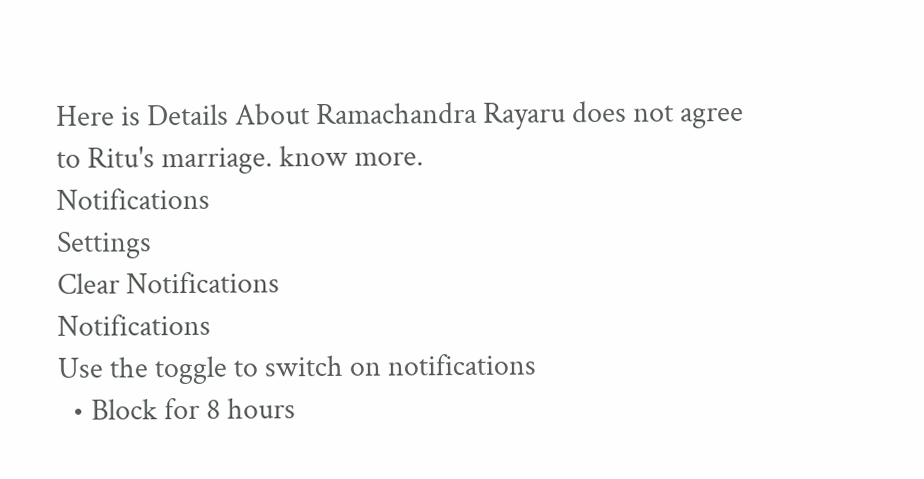Here is Details About Ramachandra Rayaru does not agree to Ritu's marriage. know more.
Notifications
Settings
Clear Notifications
Notifications
Use the toggle to switch on notifications
  • Block for 8 hours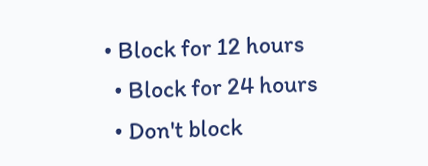• Block for 12 hours
  • Block for 24 hours
  • Don't block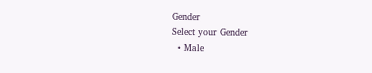Gender
Select your Gender
  • Male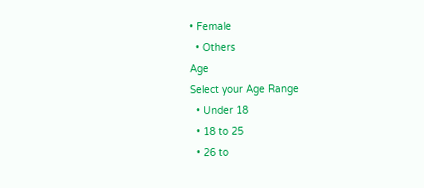• Female
  • Others
Age
Select your Age Range
  • Under 18
  • 18 to 25
  • 26 to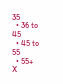35
  • 36 to 45
  • 45 to 55
  • 55+
X